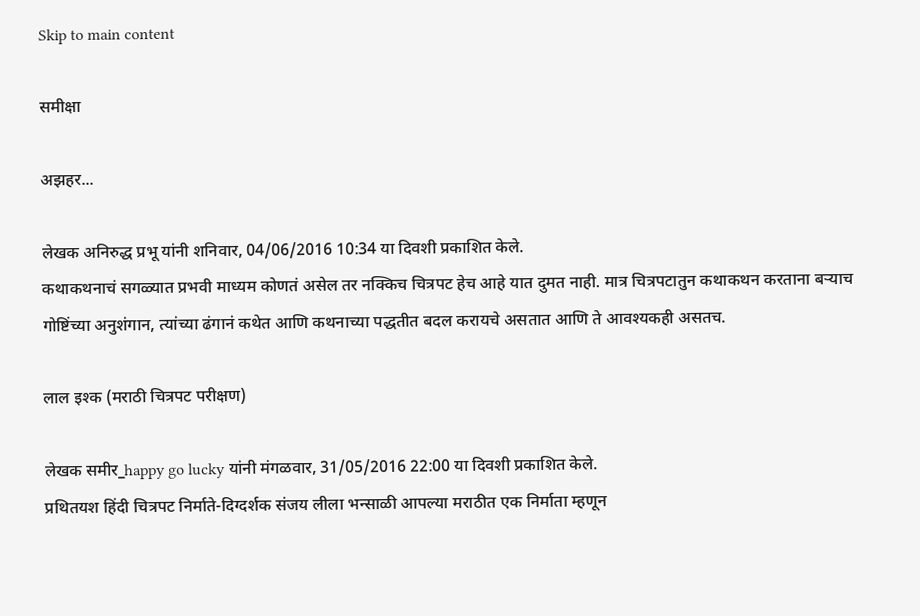Skip to main content

समीक्षा

अझहर...

लेखक अनिरुद्ध प्रभू यांनी शनिवार, 04/06/2016 10:34 या दिवशी प्रकाशित केले.
कथाकथनाचं सगळ्यात प्रभवी माध्यम कोणतं असेल तर नक्किच चित्रपट हेच आहे यात दुमत नाही. मात्र चित्रपटातुन कथाकथन करताना बर्‍याच गोष्टिंच्या अनुशंगान, त्यांच्या ढंगानं कथेत आणि कथनाच्या पद्धतीत बदल करायचे असतात आणि ते आवश्यकही असतच.

लाल इश्क (मराठी चित्रपट परीक्षण)

लेखक समीर_happy go lucky यांनी मंगळवार, 31/05/2016 22:00 या दिवशी प्रकाशित केले.
प्रथितयश हिंदी चित्रपट निर्माते-दिग्दर्शक संजय लीला भन्साळी आपल्या मराठीत एक निर्माता म्हणून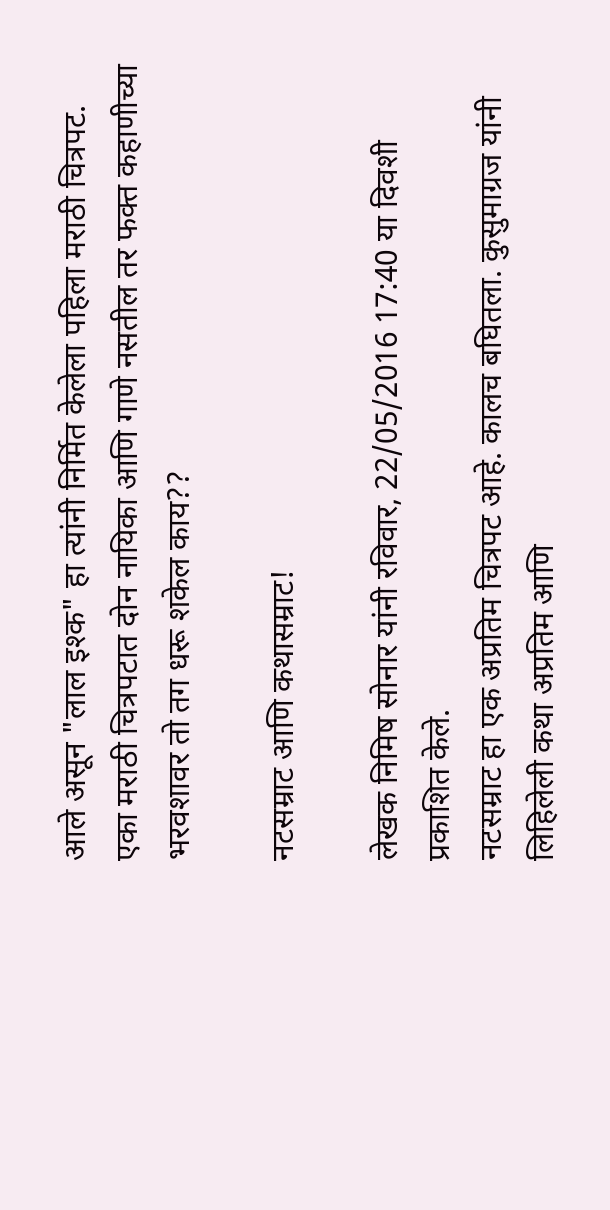आले असून "लाल इश्क" हा त्यांनी निर्मित केलेला पहिला मराठी चित्रपट. एका मराठी चित्रपटात दोन नायिका आणि गाणे नसतील तर फक्त कहाणीच्या भरवशावर तो तग धरू शकेल काय??

नटसम्राट आणि कथासम्राट!

लेखक निमिष सोनार यांनी रविवार, 22/05/2016 17:40 या दिवशी प्रकाशित केले.
नटसम्राट हा एक अप्रतिम चित्रपट आहे. कालच बघितला. कुसुमाग्रज यांनी लिहिलेली कथा अप्रतिम आणि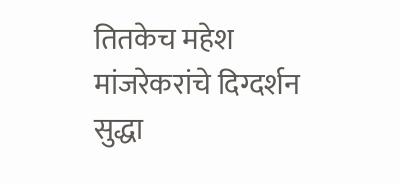तितकेच महेश मांजरेकरांचे दिग्दर्शन सुद्धा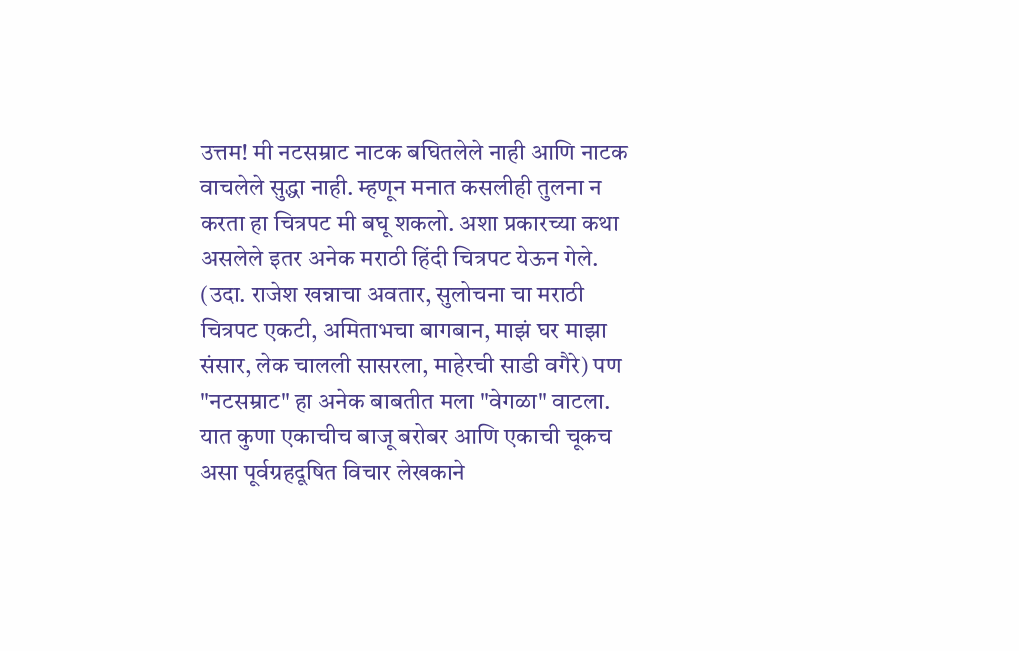उत्तम! मी नटसम्राट नाटक बघितलेले नाही आणि नाटक वाचलेले सुद्धा नाही. म्हणून मनात कसलीही तुलना न करता हा चित्रपट मी बघू शकलो. अशा प्रकारच्या कथा असलेले इतर अनेक मराठी हिंदी चित्रपट येऊन गेले. (उदा. राजेश खन्नाचा अवतार, सुलोचना चा मराठी चित्रपट एकटी, अमिताभचा बागबान, माझं घर माझा संसार, लेक चालली सासरला, माहेरची साडी वगैरे) पण "नटसम्राट" हा अनेक बाबतीत मला "वेगळा" वाटला. यात कुणा एकाचीच बाजू बरोबर आणि एकाची चूकच असा पूर्वग्रहदूषित विचार लेखकाने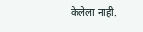केलेला नाही.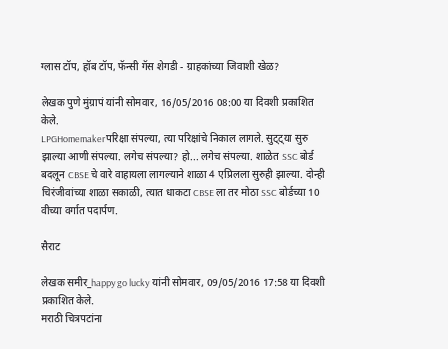ग्लास टॉप, हॉब टॉप, फॅन्सी गॅस शेगडी - ग्राहकांच्या जिवाशी खेळ?

लेखक पुणे मुंग्रापं यांनी सोमवार, 16/05/2016 08:00 या दिवशी प्रकाशित केले.
LPGHomemakerपरिक्षा संपल्या, त्या परिक्षांचे निकाल लागले. सुट्ट्या सुरु झाल्या आणी संपल्या. लगेच संपल्या? हो... लगेच संपल्या. शाळेत SSC बोर्ड बदलून CBSE चे वारे वाहायला लागल्याने शाळा 4 एप्रिलला सुरुही झाल्या. दोन्ही चिरंजीवांच्या शाळा सकाळी, त्यात धाकटा CBSE ला तर मोठा SSC बोर्डच्या 10 वीच्या वर्गात पदार्पण.

सैराट

लेखक समीर_happy go lucky यांनी सोमवार, 09/05/2016 17:58 या दिवशी प्रकाशित केले.
मराठी चित्रपटांना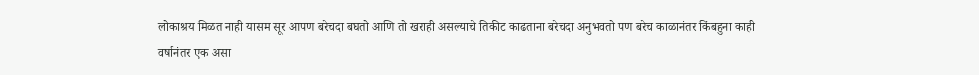लोकाश्रय मिळत नाही यासम सूर आपण बरेचदा बघतो आणि तो खराही असल्याचे तिकीट काढताना बरेचदा अनुभवतो पण बरेच काळानंतर किंबहुना काही वर्षानंतर एक असा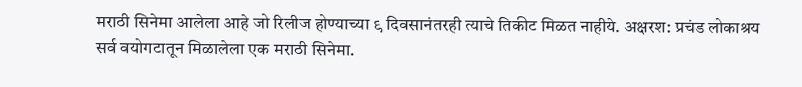मराठी सिनेमा आलेला आहे जो रिलीज होण्याच्या ९ दिवसानंतरही त्याचे तिकीट मिळत नाहीये. अक्षरश: प्रचंड लोकाश्रय सर्व वयोगटातून मिळालेला एक मराठी सिनेमा.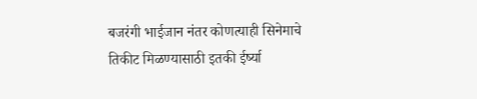बजरंगी भाईजान नंतर कोणत्याही सिनेमाचे तिकीट मिळण्यासाठी इतकी ईर्ष्या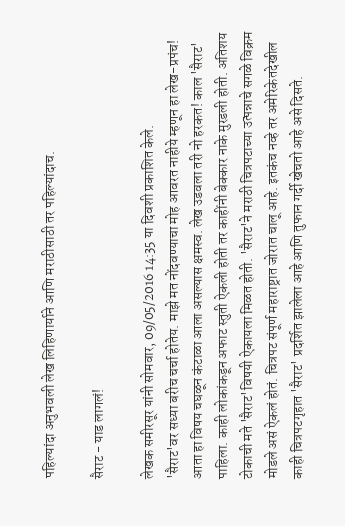पहिल्यांदा अनुभवली लेख लिहिणार्याने आणि मराठीसाठी तर पहिल्यांदाच.

सैराट - याड लागलं!

लेखक समीरसूर यांनी सोमवार, 09/05/2016 14:35 या दिवशी प्रकाशित केले.
'सैराट'वर सध्या बरीच चर्चा होतेय. माझे मत नोंदवण्याचा मोह आवरत नाहीये म्हणून हा लेख-प्रपंच! आता हा विषय चघळून कंटाळा आला असल्यास क्षमस्व. लेख उडवला तरी नो हरकत! काल 'सैराट' पाहिला. काही लोकांकडून अफाट स्तुती ऐकली होती तर काहींनी बेक्कार नाके मुरडली होती. अतिशय टोकाची मते 'सैराट'विषयी ऐकायला मिळत होती. 'सैराट'ने मराठी चित्रपटाच्या उत्पन्नाचे सगळे विक्रम मोडले असं ऐकलं होतं. चित्रपट संपूर्ण महाराष्ट्रात जोरात चालू आहे. इतकंच नव्हे तर अमेरिकेतदेखील काही चित्रपटगृहात 'सैराट' प्रदर्शित झालेला आहे आणि तुफान गर्दी खेचतो आहे असे दिसते.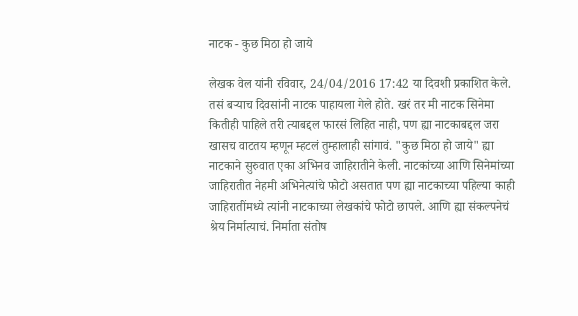नाटक - कुछ मिठा हो जाये

लेखक वेल यांनी रविवार, 24/04/2016 17:42 या दिवशी प्रकाशित केले.
तसं बर्‍याच दिवसांनी नाटक पाहायला गेले होते. खरं तर मी नाटक सिनेमा कितीही पाहिले तरी त्याबद्दल फारसं लिहित नाही, पण ह्या नाटकाबद्दल जरा खासच वाटतय म्हणून म्हटलं तुम्हालाही सांगावं. "कुछ मिठा हो जाये" ह्या नाटकाने सुरुवात एका अभिनव जाहिरातीने केली. नाटकांच्या आणि सिनेमांच्या जाहिरातीत नेहमी अभिनेत्यांचे फोटो असतात पण ह्या नाटकाच्या पहिल्या काही जाहिरातींमध्ये त्यांनी नाटकाच्या लेखकांचे फोटो छापले. आणि ह्या संकल्पनेचं श्रेय निर्मात्याचं. निर्माता संतोष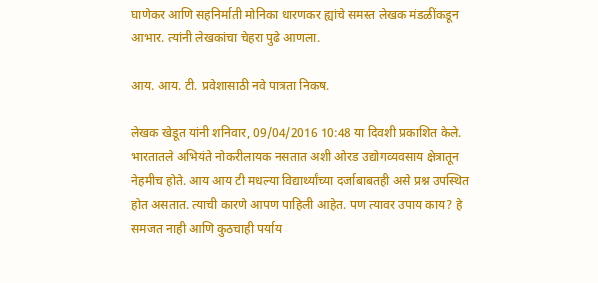घाणेकर आणि सहनिर्माती मोनिका धारणकर ह्यांचे समस्त लेखक मंडळींकडून आभार. त्यांनी लेखकांचा चेहरा पुढे आणला.

आय. आय. टी. प्रवेशासाठी नवे पात्रता निकष.

लेखक खेडूत यांनी शनिवार, 09/04/2016 10:48 या दिवशी प्रकाशित केले.
भारतातले अभियंते नोकरीलायक नसतात अशी ओरड उद्योगव्यवसाय क्षेत्रातून नेहमीच होते. आय आय टी मधल्या विद्यार्थ्यांच्या दर्जाबाबतही असे प्रश्न उपस्थित होत असतात. त्याची कारणे आपण पाहिली आहेत. पण त्यावर उपाय काय? हे समजत नाही आणि कुठचाही पर्याय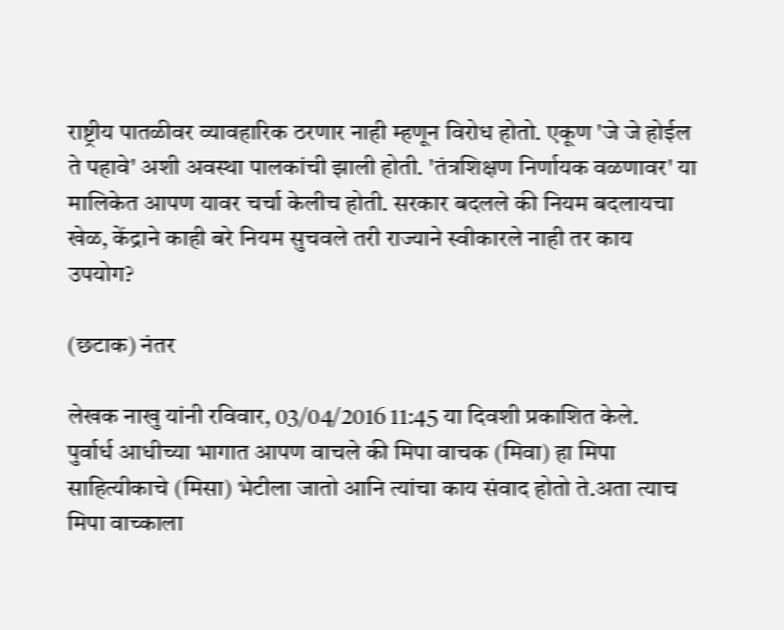राष्ट्रीय पातळीवर व्यावहारिक ठरणार नाही म्हणून विरोध होतो. एकूण 'जे जे होईल ते पहावे' अशी अवस्था पालकांची झाली होती. 'तंत्रशिक्षण निर्णायक वळणावर' या मालिकेत आपण यावर चर्चा केलीच होती. सरकार बदलले की नियम बदलायचा खेळ, केंद्राने काही बरे नियम सुचवले तरी राज्याने स्वीकारले नाही तर काय उपयोग?

(छटाक) नंतर

लेखक नाखु यांनी रविवार, 03/04/2016 11:45 या दिवशी प्रकाशित केले.
पुर्वार्ध आधीच्या भागात आपण वाचले की मिपा वाचक (मिवा) हा मिपा साहित्यीकाचे (मिसा) भेटीला जातो आनि त्यांचा काय संवाद होतो ते.अता त्याच मिपा वाच्काला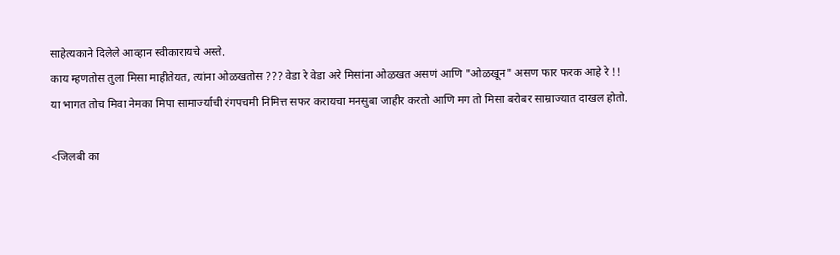साहेत्यकाने दिलेले आव्हान स्वीकारायचे अस्ते.
काय म्हणतोस तुला मिसा माहीतेयत, त्यांना ओळखतोस ??? वेडा रे वेडा अरे मिसांना ओऴखत असणं आणि "ओळखून" असण फार फरक आहे रे !!
या भागत तोच मिवा नेमका मिपा सामार्ज्याची रंगपचमी निमित्त सफर करायचा मनसुबा जाहीर करतो आणि मग तो मिसा बरोबर साम्राज्यात दाखल होतो.

<जिलबी का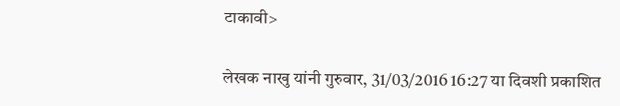टाकावी>

लेखक नाखु यांनी गुरुवार, 31/03/2016 16:27 या दिवशी प्रकाशित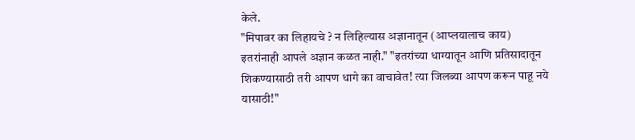केले.
"मिपावर का लिहायचे ? न लिहिल्यास अज्ञानातून (आप्लयालाच काय) इतरांनाही आपले अज्ञान कळत नाही." "इतरांच्या धाग्यातून आणि प्रतिसादातून शिकण्यासाठी तरी आपण धागे का वाचावेत! त्या जिलब्या आपण करून पाहू नये यासाठी!"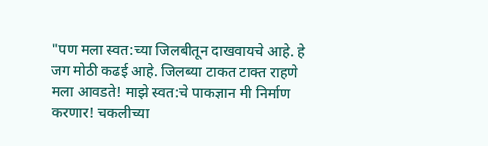"पण मला स्वत:च्या जिलबीतून दाखवायचे आहे. हे जग मोठी कढई आहे. जिलब्या टाकत टाक्त राहणे मला आवडते! माझे स्वत:चे पाकज्ञान मी निर्माण करणार! चकलीच्या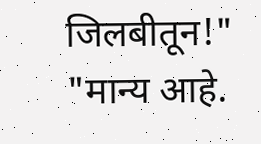जिलबीतून!" "मान्य आहे.